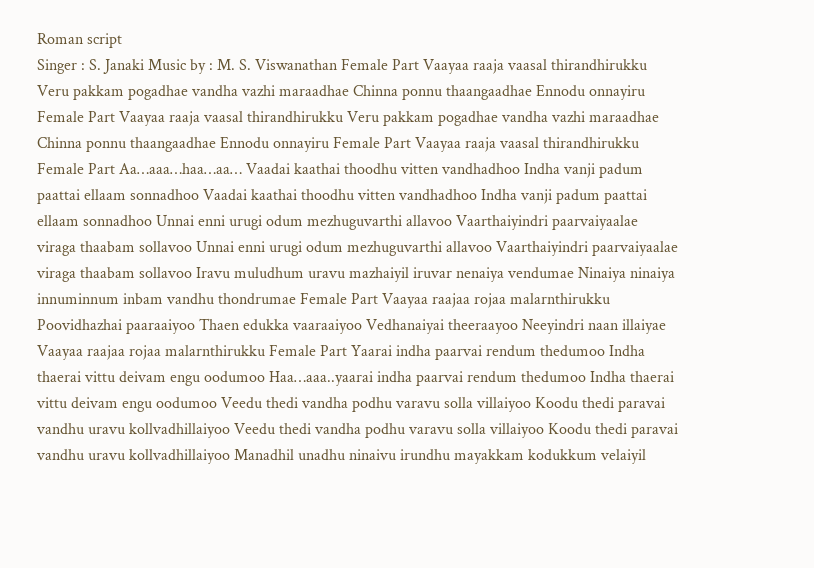Roman script
Singer : S. Janaki Music by : M. S. Viswanathan Female Part Vaayaa raaja vaasal thirandhirukku Veru pakkam pogadhae vandha vazhi maraadhae Chinna ponnu thaangaadhae Ennodu onnayiru Female Part Vaayaa raaja vaasal thirandhirukku Veru pakkam pogadhae vandha vazhi maraadhae Chinna ponnu thaangaadhae Ennodu onnayiru Female Part Vaayaa raaja vaasal thirandhirukku Female Part Aa…aaa…haa…aa… Vaadai kaathai thoodhu vitten vandhadhoo Indha vanji padum paattai ellaam sonnadhoo Vaadai kaathai thoodhu vitten vandhadhoo Indha vanji padum paattai ellaam sonnadhoo Unnai enni urugi odum mezhuguvarthi allavoo Vaarthaiyindri paarvaiyaalae viraga thaabam sollavoo Unnai enni urugi odum mezhuguvarthi allavoo Vaarthaiyindri paarvaiyaalae viraga thaabam sollavoo Iravu muludhum uravu mazhaiyil iruvar nenaiya vendumae Ninaiya ninaiya innuminnum inbam vandhu thondrumae Female Part Vaayaa raajaa rojaa malarnthirukku Poovidhazhai paaraaiyoo Thaen edukka vaaraaiyoo Vedhanaiyai theeraayoo Neeyindri naan illaiyae Vaayaa raajaa rojaa malarnthirukku Female Part Yaarai indha paarvai rendum thedumoo Indha thaerai vittu deivam engu oodumoo Haa…aaa..yaarai indha paarvai rendum thedumoo Indha thaerai vittu deivam engu oodumoo Veedu thedi vandha podhu varavu solla villaiyoo Koodu thedi paravai vandhu uravu kollvadhillaiyoo Veedu thedi vandha podhu varavu solla villaiyoo Koodu thedi paravai vandhu uravu kollvadhillaiyoo Manadhil unadhu ninaivu irundhu mayakkam kodukkum velaiyil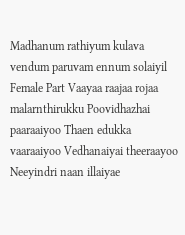Madhanum rathiyum kulava vendum paruvam ennum solaiyil Female Part Vaayaa raajaa rojaa malarnthirukku Poovidhazhai paaraaiyoo Thaen edukka vaaraaiyoo Vedhanaiyai theeraayoo Neeyindri naan illaiyae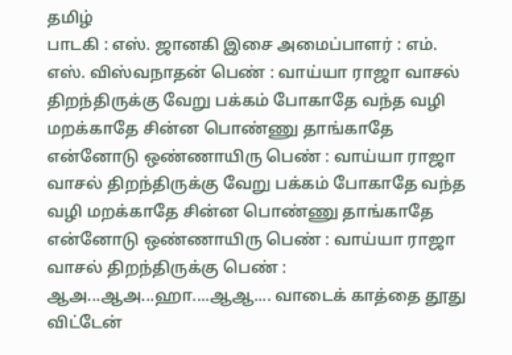தமிழ்
பாடகி : எஸ். ஜானகி இசை அமைப்பாளர் : எம். எஸ். விஸ்வநாதன் பெண் : வாய்யா ராஜா வாசல் திறந்திருக்கு வேறு பக்கம் போகாதே வந்த வழி மறக்காதே சின்ன பொண்ணு தாங்காதே என்னோடு ஒண்ணாயிரு பெண் : வாய்யா ராஜா வாசல் திறந்திருக்கு வேறு பக்கம் போகாதே வந்த வழி மறக்காதே சின்ன பொண்ணு தாங்காதே என்னோடு ஒண்ணாயிரு பெண் : வாய்யா ராஜா வாசல் திறந்திருக்கு பெண் : ஆஅ...ஆஅ...ஹா....ஆஆ.... வாடைக் காத்தை தூது விட்டேன்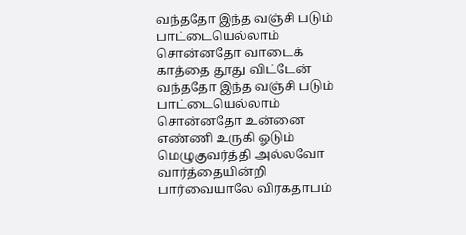வந்ததோ இந்த வஞ்சி படும் பாட்டையெல்லாம் சொன்னதோ வாடைக் காத்தை தூது விட்டேன் வந்ததோ இந்த வஞ்சி படும் பாட்டையெல்லாம் சொன்னதோ உன்னை எண்ணி உருகி ஓடும் மெழுகுவர்த்தி அல்லவோ வார்த்தையின்றி பார்வையாலே விரகதாபம்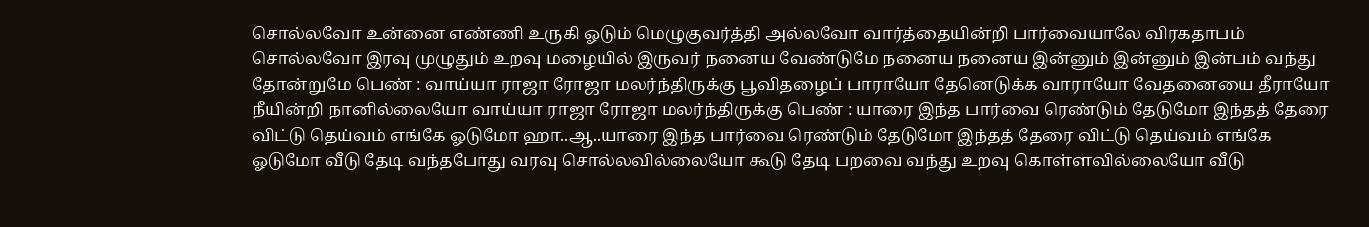சொல்லவோ உன்னை எண்ணி உருகி ஓடும் மெழுகுவர்த்தி அல்லவோ வார்த்தையின்றி பார்வையாலே விரகதாபம் சொல்லவோ இரவு முழுதும் உறவு மழையில் இருவர் நனைய வேண்டுமே நனைய நனைய இன்னும் இன்னும் இன்பம் வந்து தோன்றுமே பெண் : வாய்யா ராஜா ரோஜா மலர்ந்திருக்கு பூவிதழைப் பாராயோ தேனெடுக்க வாராயோ வேதனையை தீராயோ நீயின்றி நானில்லையோ வாய்யா ராஜா ரோஜா மலர்ந்திருக்கு பெண் : யாரை இந்த பார்வை ரெண்டும் தேடுமோ இந்தத் தேரை விட்டு தெய்வம் எங்கே ஓடுமோ ஹா..ஆ..யாரை இந்த பார்வை ரெண்டும் தேடுமோ இந்தத் தேரை விட்டு தெய்வம் எங்கே ஓடுமோ வீடு தேடி வந்தபோது வரவு சொல்லவில்லையோ கூடு தேடி பறவை வந்து உறவு கொள்ளவில்லையோ வீடு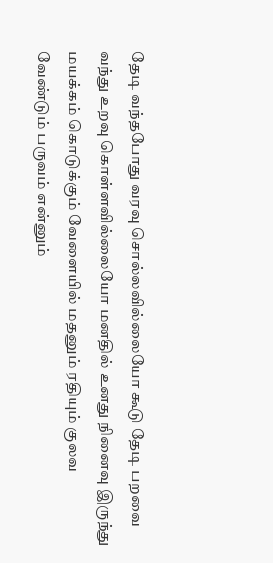தேடி வந்தபோது வரவு சொல்லவில்லையோ கூடு தேடி பறவை வந்து உறவு கொள்ளவில்லையோ மனதில் உனது நினைவு இருந்து மயக்கம் கொடுக்கும் வேளையில் மதனும் ரதியும் குலவ வேண்டும் பருவம் என்னும்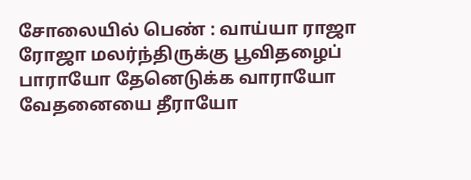சோலையில் பெண் : வாய்யா ராஜா ரோஜா மலர்ந்திருக்கு பூவிதழைப் பாராயோ தேனெடுக்க வாராயோ வேதனையை தீராயோ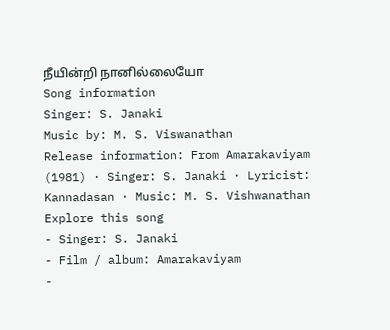நீயின்றி நானில்லையோ
Song information
Singer: S. Janaki
Music by: M. S. Viswanathan
Release information: From Amarakaviyam (1981) · Singer: S. Janaki · Lyricist: Kannadasan · Music: M. S. Vishwanathan
Explore this song
- Singer: S. Janaki
- Film / album: Amarakaviyam
-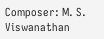Composer: M. S. Viswanathan